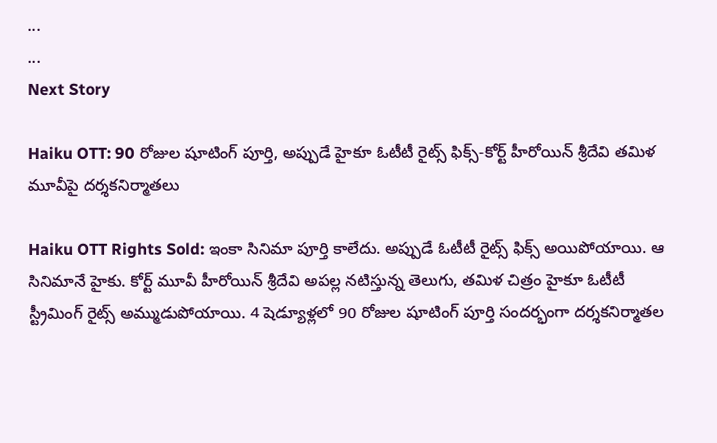...
...
Next Story

Haiku OTT: 90 రోజుల షూటింగ్ పూర్తి, అప్పుడే హైకూ ఓటీటీ రైట్స్ ఫిక్స్-కోర్ట్ హీరోయిన్ శ్రీదేవి తమిళ మూవీపై దర్శకనిర్మాతలు

Haiku OTT Rights Sold: ఇంకా సినిమా పూర్తి కాలేదు. అప్పుడే ఓటీటీ రైట్స్ ఫిక్స్ అయిపోయాయి. ఆ సినిమానే హైకు. కోర్ట్ మూవీ హీరోయిన్ శ్రీదేవి అపల్ల నటిస్తున్న తెలుగు, తమిళ చిత్రం హైకూ ఓటీటీ స్ట్రీమింగ్ రైట్స్ అమ్ముడుపోయాయి. 4 షెడ్యూళ్లలో 90 రోజుల షూటింగ్ పూర్తి సందర్భంగా దర్శకనిర్మాతల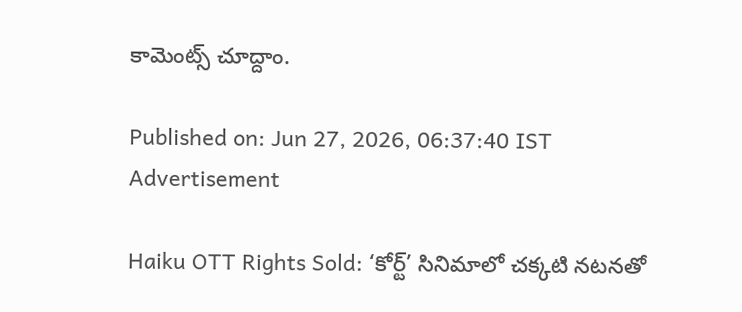కామెంట్స్ చూద్దాం.

Published on: Jun 27, 2026, 06:37:40 IST
Advertisement

Haiku OTT Rights Sold: ‘కోర్ట్’ సినిమాలో చక్కటి నటనతో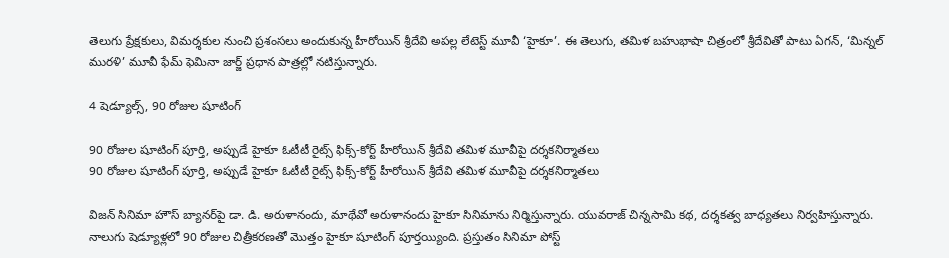తెలుగు ప్రేక్షకులు, విమర్శకుల నుంచి ప్రశంసలు అందుకున్న హీరోయిన్ శ్రీదేవి అపల్ల లేటెస్ట్ మూవీ ‘హైకూ’. ఈ తెలుగు, తమిళ బహుభాషా చిత్రంలో శ్రీదేవితో పాటు ఏగన్, ‘మిన్నల్ మురళి’ మూవీ ఫేమ్ ఫెమినా జార్జ్ ప్రధాన పాత్రల్లో నటిస్తున్నారు.

4 షెడ్యూల్స్, 90 రోజుల షూటింగ్

90 రోజుల షూటింగ్ పూర్తి, అప్పుడే హైకూ ఓటీటీ రైట్స్ ఫిక్స్-కోర్ట్ హీరోయిన్ శ్రీదేవి తమిళ మూవీపై దర్శకనిర్మాతలు
90 రోజుల షూటింగ్ పూర్తి, అప్పుడే హైకూ ఓటీటీ రైట్స్ ఫిక్స్-కోర్ట్ హీరోయిన్ శ్రీదేవి తమిళ మూవీపై దర్శకనిర్మాతలు

విజన్ సినిమా హౌస్ బ్యానర్‌పై డా. డి. అరుళానందు, మాథేవో అరుళానందు హైకూ సినిమాను నిర్మిస్తున్నారు. యువరాజ్ చిన్నసామి కథ, దర్శకత్వ బాధ్యతలు నిర్వహిస్తున్నారు. నాలుగు షెడ్యూళ్లలో 90 రోజుల చిత్రీకరణతో మొత్తం హైకూ షూటింగ్ పూర్తయ్యింది. ప్రస్తుతం సినిమా పోస్ట్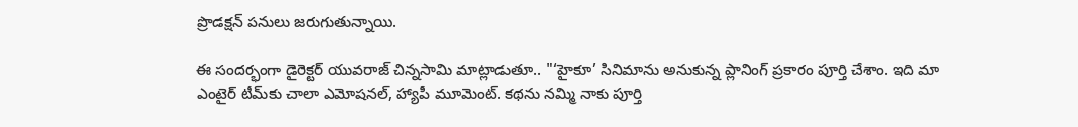ప్రొడక్షన్ పనులు జరుగుతున్నాయి.

ఈ సందర్భంగా డైరెక్టర్ యువరాజ్ చిన్నసామి మాట్లాడుతూ.. "‘హైకూ’ సినిమాను అనుకున్న ప్లానింగ్ ప్రకారం పూర్తి చేశాం. ఇది మా ఎంటైర్ టీమ్‌కు చాలా ఎమోషనల్, హ్యాపీ మూమెంట్. కథను నమ్మి నాకు పూర్తి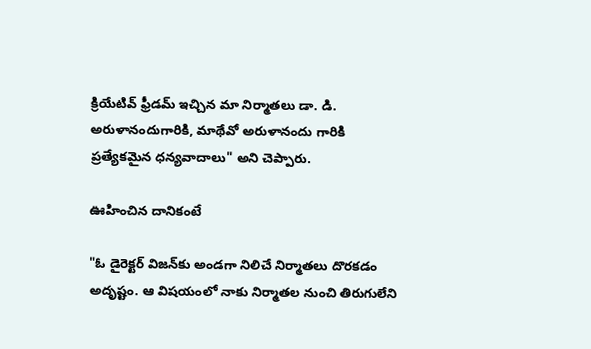క్రియేటివ్ ఫ్రీడమ్ ఇచ్చిన మా నిర్మాతలు డా. డి. అరుళానందుగారికి, మాథేవో అరుళానందు గారికి ప్రత్యేకమైన ధన్యవాదాలు" అని చెప్పారు.

ఊహించిన దానికంటే

"ఓ డైరెక్టర్ విజన్‌కు అండగా నిలిచే నిర్మాతలు దొరకడం అదృష్టం. ఆ విషయంలో నాకు నిర్మాతల నుంచి తిరుగులేని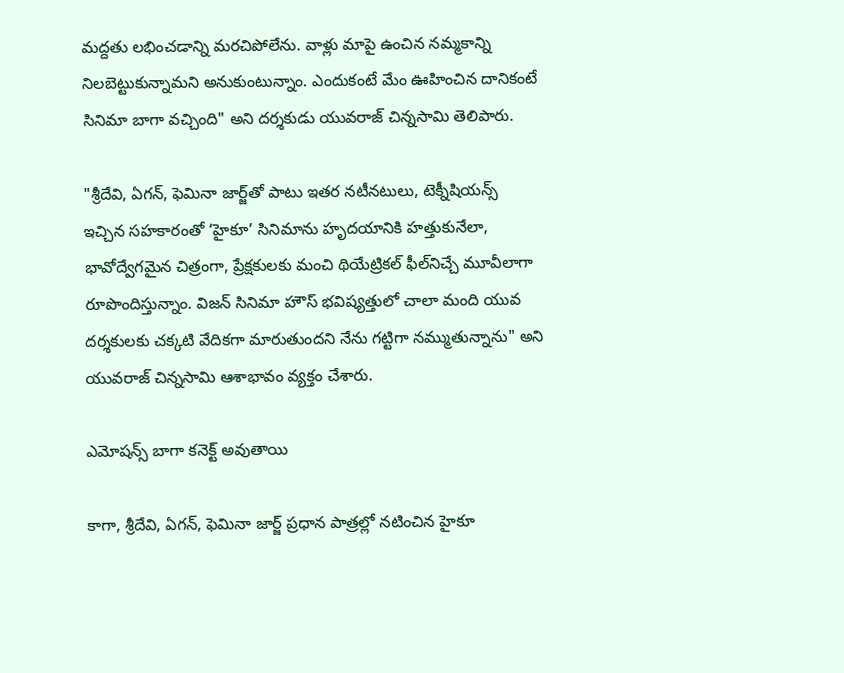మద్దతు లభించడాన్ని మరచిపోలేను. వాళ్లు మాపై ఉంచిన నమ్మకాన్ని నిలబెట్టుకున్నామని అనుకుంటున్నాం. ఎందుకంటే మేం ఊహించిన దానికంటే సినిమా బాగా వచ్చింది" అని దర్శకుడు యువరాజ్ చిన్నసామి తెలిపారు.

"శ్రీదేవి, ఏగన్, ఫెమినా జార్జ్‌తో పాటు ఇతర నటీనటులు, టెక్నీషియన్స్ ఇచ్చిన సహకారంతో ‘హైకూ’ సినిమాను హృదయానికి హత్తుకునేలా, భావోద్వేగమైన చిత్రంగా, ప్రేక్షకులకు మంచి థియేట్రికల్ ఫీల్‌నిచ్చే మూవీలాగా రూపొందిస్తున్నాం. విజన్ సినిమా హౌస్ భవిష్యత్తులో చాలా మంది యువ దర్శకులకు చక్కటి వేదికగా మారుతుందని నేను గట్టిగా నమ్ముతున్నాను" అని యువరాజ్ చిన్నసామి ఆశాభావం వ్యక్తం చేశారు.

ఎమోషన్స్ బాగా కనెక్ట్ అవుతాయి

కాగా, శ్రీదేవి, ఏగన్, ఫెమినా జార్జ్ ప్రధాన పాత్రల్లో నటించిన హైకూ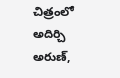చిత్రంలో అదిర్చి అరుణ్,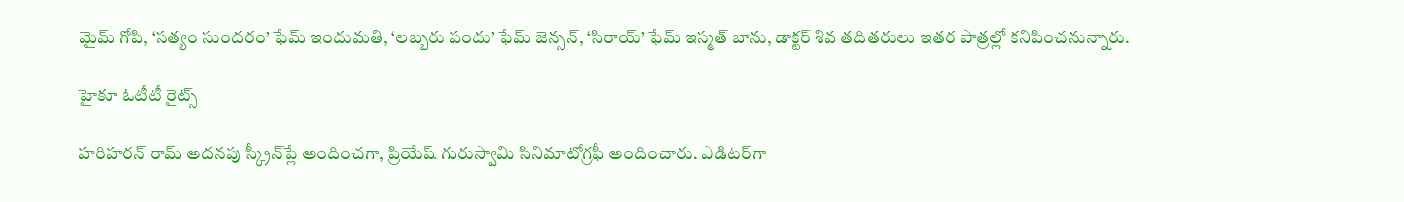మైమ్ గోపి, ‘సత్యం సుందరం’ ఫేమ్ ఇందుమతి, ‘లబ్బరు పందు’ ఫేమ్ జెన్సన్, ‘సిరాయ్’ ఫేమ్ ఇస్మత్ బాను, డాక్టర్ శివ తదితరులు ఇతర పాత్రల్లో కనిపించనున్నారు.

హైకూ ఓటీటీ రైట్స్

హరిహరన్ రామ్ అదనపు స్క్రీన్‌ప్లే అందించగా, ప్రియేష్ గురుస్వామి సినిమాటోగ్రఫీ అందించారు. ఎడిటర్‌గా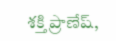శక్తి ప్రాణేష్,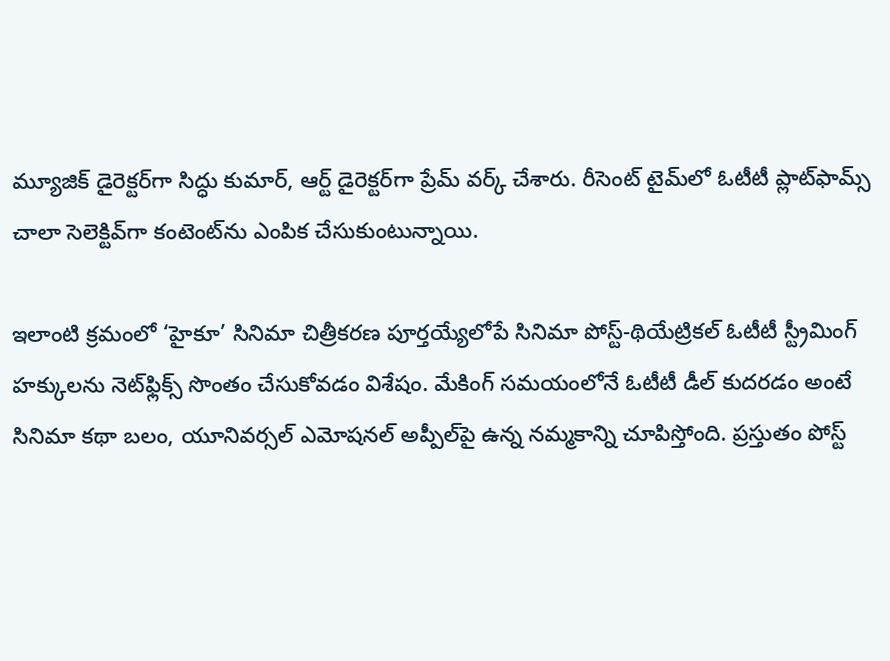మ్యూజిక్ డైరెక్టర్‌గా సిద్ధు కుమార్, ఆర్ట్ డైరెక్టర్‌గా ప్రేమ్ వర్క్ చేశారు. రీసెంట్ టైమ్‌లో ఓటీటీ ప్లాట్‌ఫామ్స్ చాలా సెలెక్టివ్‌గా కంటెంట్‌ను ఎంపిక చేసుకుంటున్నాయి.

ఇలాంటి క్రమంలో ‘హైకూ’ సినిమా చిత్రీకరణ పూర్తయ్యేలోపే సినిమా పోస్ట్-థియేట్రికల్ ఓటీటీ స్ట్రీమింగ్ హక్కులను నెట్‌ఫ్లిక్స్ సొంతం చేసుకోవడం విశేషం. మేకింగ్ సమయంలోనే ఓటీటీ డీల్ కుదరడం అంటే సినిమా కథా బలం, యూనివర్సల్ ఎమోషనల్ అప్పీల్‌పై ఉన్న నమ్మకాన్ని చూపిస్తోంది. ప్రస్తుతం పోస్ట్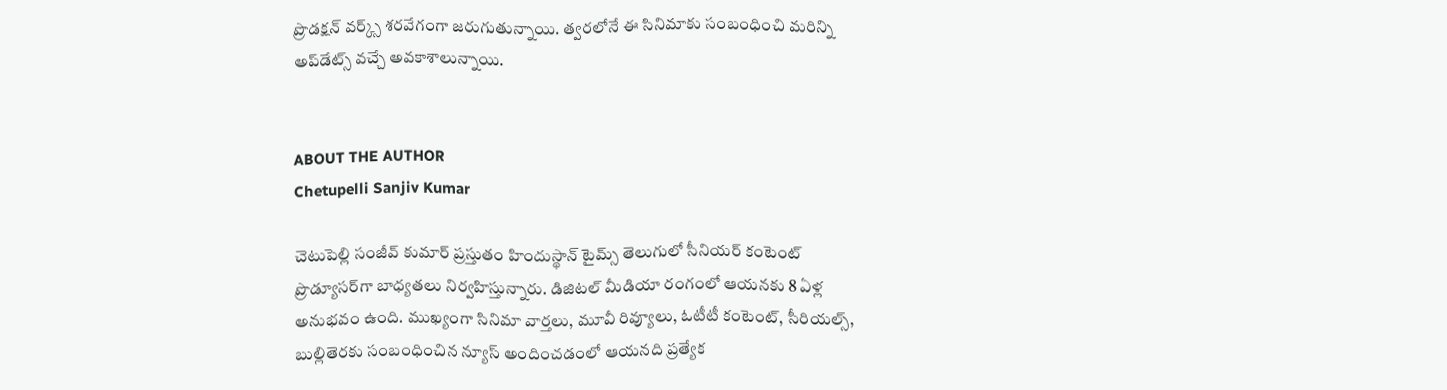ప్రొడక్షన్ వర్క్స్ శరవేగంగా జరుగుతున్నాయి. త్వరలోనే ఈ సినిమాకు సంబంధించి మరిన్ని అప్‌డేట్స్ వచ్చే అవకాశాలున్నాయి.


ABOUT THE AUTHOR
Chetupelli Sanjiv Kumar

చెటుపెల్లి సంజీవ్ కుమార్ ప్రస్తుతం హిందుస్థాన్ టైమ్స్ తెలుగులో సీనియర్ కంటెంట్ ప్రొడ్యూసర్‌గా బాధ్యతలు నిర్వహిస్తున్నారు. డిజిటల్ మీడియా రంగంలో ఆయనకు 8 ఏళ్ల అనుభవం ఉంది. ముఖ్యంగా సినిమా వార్తలు, మూవీ రివ్యూలు, ఓటీటీ కంటెంట్, సీరియల్స్, బుల్లితెరకు సంబంధించిన న్యూస్ అందించడంలో ఆయనది ప్రత్యేక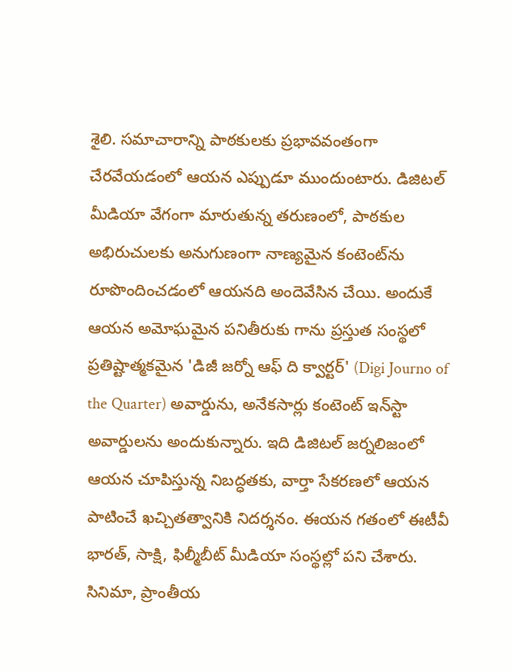శైలి. సమాచారాన్ని పాఠకులకు ప్రభావవంతంగా చేరవేయడంలో ఆయన ఎప్పుడూ ముందుంటారు. డిజిటల్ మీడియా వేగంగా మారుతున్న తరుణంలో, పాఠకుల అభిరుచులకు అనుగుణంగా నాణ్యమైన కంటెంట్‌ను రూపొందించడంలో ఆయనది అందెవేసిన చేయి. అందుకే ఆయన అమోఘమైన పనితీరుకు గాను ప్రస్తుత సంస్థలో ప్రతిష్టాత్మకమైన 'డిజీ జర్నో ఆఫ్ ది క్వార్టర్' (Digi Journo of the Quarter) అవార్డును, అనేకసార్లు కంటెంట్ ఇన్‌స్టా అవార్డులను అందుకున్నారు. ఇది డిజిటల్ జర్నలిజంలో ఆయన చూపిస్తున్న నిబద్ధతకు, వార్తా సేకరణలో ఆయన పాటించే ఖచ్చితత్వానికి నిదర్శనం. ఈయన గతంలో ఈటీవీ భారత్, సాక్షి, ఫిల్మీబీట్ మీడియా సంస్థల్లో పని చేశారు. సినిమా, ప్రాంతీయ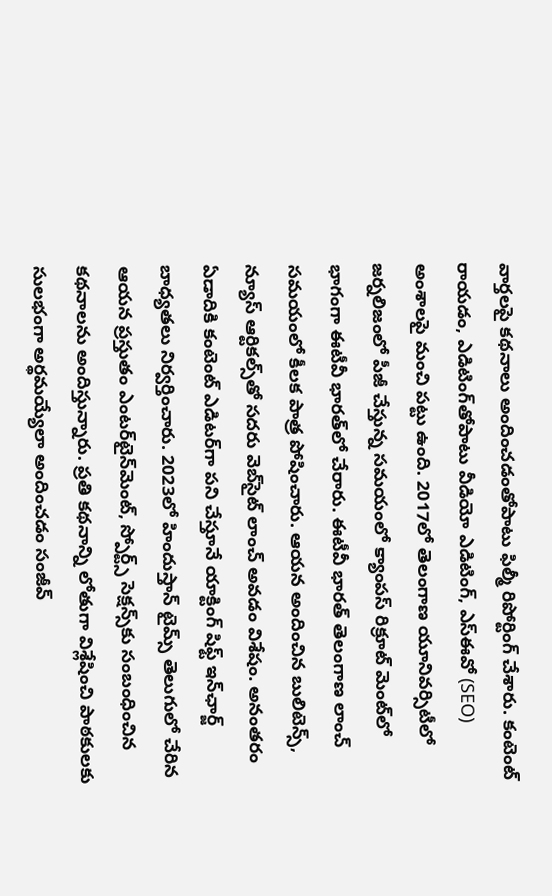వార్తలపై కథనాలు అందించడంతోపాటు ఫిల్మీ రిపోర్టింగ్ చేశారు. కంటెంట్ రాయడం, ఎడిటింగ్‌తోపాటు వీడియో ఎడిటింగ్, ఎస్‌ఈవో (SEO) అంశాలపై మంచి పట్టు ఉంది. 2017లో తెలంగాణ యూనివర్సిటీలో జర్నలిజంలో పీజీ చేస్తున్న సమయంలో క్యాంపస్ రిక్రూట్ మెంట్‌లో భాగంగా ఈటీవీ భారత్‌లో చేరారు. ఈటీవీ భారత్ తెలంగాణ లాంచ్ సమయంలో కీలక పాత్ర పోషించారు. ఆయన అందించిన బులిటెన్స్, న్యూస్ ఆర్టికల్స్‌తో సదరు వెబ్‌సైట్ లాంచ్ అవడం విశేషం. అనంతరం ఏడాదికి కంటెంట్ ఎడిటర్‌గా పని చేస్తూనే యాక్టింగ్ షిఫ్ట్ ఇన్‌ఛార్జ్ బాధ్యతలు నిర్వర్తించారు. 2023లో హిందుస్తాన్ టైమ్స్ తెలుగులో చేరిన ఆయన ప్రస్తుతం ఎంటర్‌టైన్‌మెంట్, స్పోర్ట్స్ సెక్షన్స్‌కు సంబంధించిన కథనాలను అందిస్తున్నారు. ప్రతి కథనాన్ని లోతుగా విశ్లేషించి పాఠకులకు సులభంగా అర్థమయ్యేలా అందించడం సంజీవ్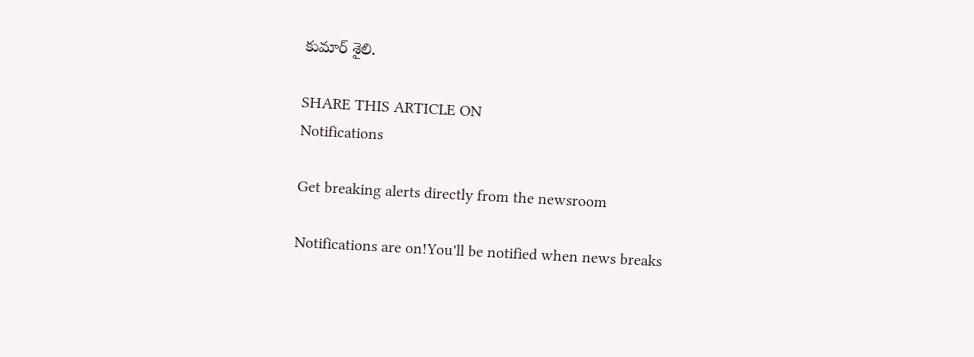కుమార్ శైలి.

SHARE THIS ARTICLE ON
Notifications

Get breaking alerts directly from the newsroom

Notifications are on!You'll be notified when news breaks